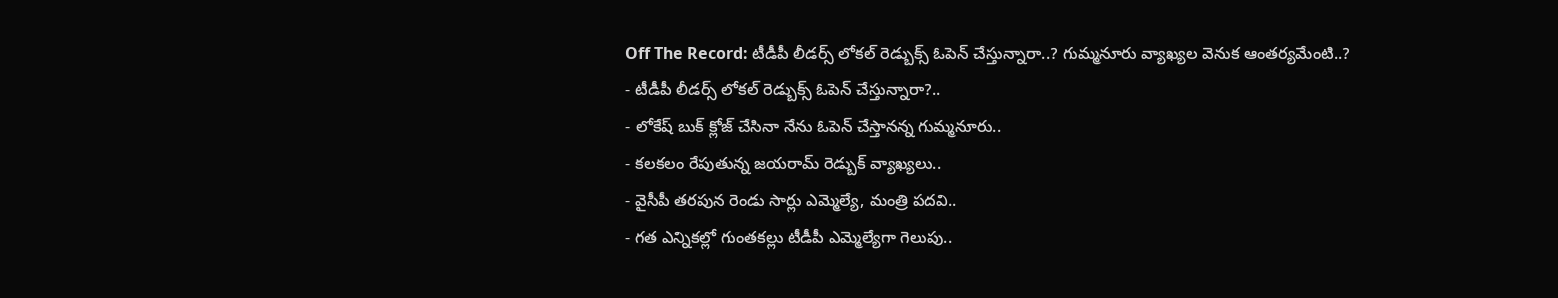Off The Record: టీడీపీ లీడర్స్ లోకల్ రెడ్బుక్స్ ఓపెన్ చేస్తున్నారా..? గుమ్మనూరు వ్యాఖ్యల వెనుక ఆంతర్యమేంటి..?
- టీడీపీ లీడర్స్ లోకల్ రెడ్బుక్స్ ఓపెన్ చేస్తున్నారా?..
- లోకేష్ బుక్ క్లోజ్ చేసినా నేను ఓపెన్ చేస్తానన్న గుమ్మనూరు..
- కలకలం రేపుతున్న జయరామ్ రెడ్బుక్ వ్యాఖ్యలు..
- వైసీపీ తరపున రెండు సార్లు ఎమ్మెల్యే, మంత్రి పదవి..
- గత ఎన్నికల్లో గుంతకల్లు టీడీపీ ఎమ్మెల్యేగా గెలుపు..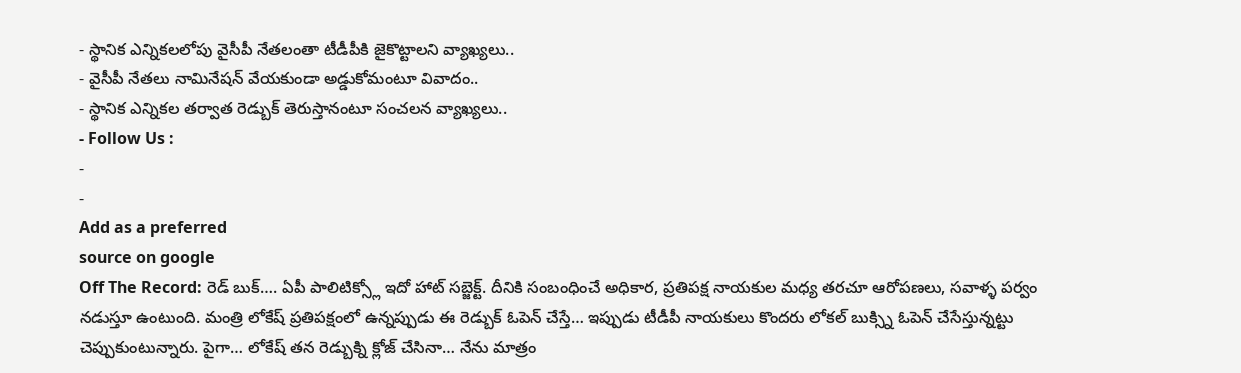- స్థానిక ఎన్నికలలోపు వైసీపీ నేతలంతా టీడీపీకి జైకొట్టాలని వ్యాఖ్యలు..
- వైసీపీ నేతలు నామినేషన్ వేయకుండా అడ్డుకోమంటూ వివాదం..
- స్థానిక ఎన్నికల తర్వాత రెడ్బుక్ తెరుస్తానంటూ సంచలన వ్యాఖ్యలు..
- Follow Us :
-
-
Add as a preferred
source on google
Off The Record: రెడ్ బుక్…. ఏపీ పాలిటిక్స్లో ఇదో హాట్ సబ్జెక్ట్. దీనికి సంబంధించే అధికార, ప్రతిపక్ష నాయకుల మధ్య తరచూ ఆరోపణలు, సవాళ్ళ పర్వం నడుస్తూ ఉంటుంది. మంత్రి లోకేష్ ప్రతిపక్షంలో ఉన్నప్పుడు ఈ రెడ్బుక్ ఓపెన్ చేస్తే… ఇప్పుడు టీడీపీ నాయకులు కొందరు లోకల్ బుక్స్ని ఓపెన్ చేసేస్తున్నట్టు చెప్పుకుంటున్నారు. పైగా… లోకేష్ తన రెడ్బుక్ని క్లోజ్ చేసినా… నేను మాత్రం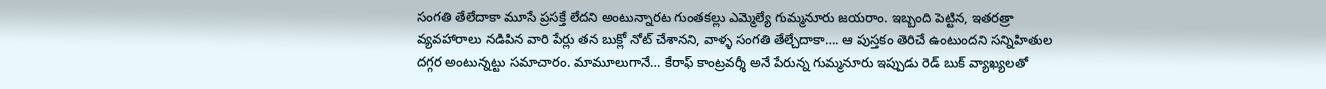సంగతి తేలేదాకా మూసే ప్రసక్తే లేదని అంటున్నారట గుంతకల్లు ఎమ్మెల్యే గుమ్మనూరు జయరాం. ఇబ్బంది పెట్టిన, ఇతరత్రా వ్యవహారాలు నడిపిన వారి పేర్లు తన బుక్లో నోట్ చేశానని, వాళ్ళ సంగతి తేల్చేదాకా…. ఆ పుస్తకం తెరిచే ఉంటుందని సన్నిహితుల దగ్గర అంటున్నట్టు సమాచారం. మామూలుగానే… కేరాఫ్ కాంట్రవర్శీ అనే పేరున్న గుమ్మనూరు ఇప్పుడు రెడ్ బుక్ వ్యాఖ్యలతో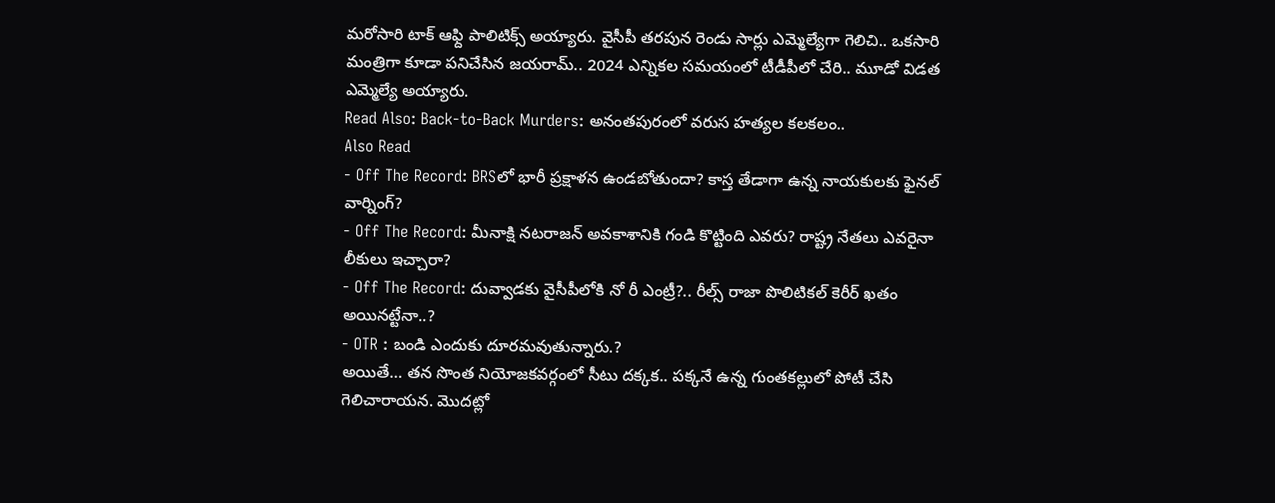మరోసారి టాక్ ఆఫ్ది పాలిటిక్స్ అయ్యారు. వైసీపీ తరపున రెండు సార్లు ఎమ్మెల్యేగా గెలిచి.. ఒకసారి మంత్రిగా కూడా పనిచేసిన జయరామ్.. 2024 ఎన్నికల సమయంలో టీడీపీలో చేరి.. మూడో విడత ఎమ్మెల్యే అయ్యారు.
Read Also: Back-to-Back Murders: అనంతపురంలో వరుస హత్యల కలకలం..
Also Read
- Off The Record: BRSలో భారీ ప్రక్షాళన ఉండబోతుందా? కాస్త తేడాగా ఉన్న నాయకులకు ఫైనల్ వార్నింగ్?
- Off The Record: మీనాక్షి నటరాజన్ అవకాశానికి గండి కొట్టింది ఎవరు? రాష్ట్ర నేతలు ఎవరైనా లీకులు ఇచ్చారా?
- Off The Record: దువ్వాడకు వైసీపీలోకి నో రీ ఎంట్రీ?.. రీల్స్ రాజా పొలిటికల్ కెరీర్ ఖతం అయినట్టేనా..?
- OTR : బండి ఎందుకు దూరమవుతున్నారు.?
అయితే… తన సొంత నియోజకవర్గంలో సీటు దక్కక.. పక్కనే ఉన్న గుంతకల్లులో పోటీ చేసి గెలిచారాయన. మొదట్లో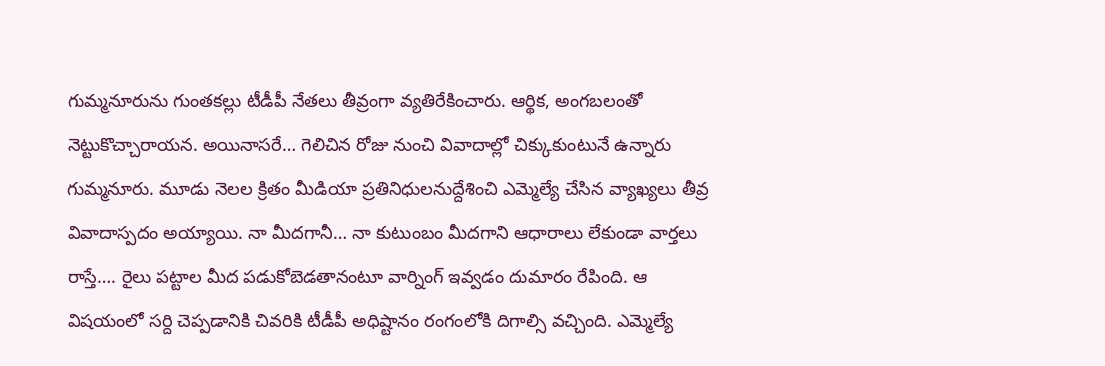గుమ్మనూరును గుంతకల్లు టీడీపీ నేతలు తీవ్రంగా వ్యతిరేకించారు. ఆర్థిక, అంగబలంతో నెట్టుకొచ్చారాయన. అయినాసరే… గెలిచిన రోజు నుంచి వివాదాల్లో చిక్కుకుంటునే ఉన్నారు గుమ్మనూరు. మూడు నెలల క్రితం మీడియా ప్రతినిధులనుద్దేశించి ఎమ్మెల్యే చేసిన వ్యాఖ్యలు తీవ్ర వివాదాస్పదం అయ్యాయి. నా మీదగానీ… నా కుటుంబం మీదగాని ఆధారాలు లేకుండా వార్తలు రాస్తే…. రైలు పట్టాల మీద పడుకోబెడతానంటూ వార్నింగ్ ఇవ్వడం దుమారం రేపింది. ఆ విషయంలో సర్ది చెప్పడానికి చివరికి టీడీపీ అధిష్టానం రంగంలోకి దిగాల్సి వచ్చింది. ఎమ్మెల్యే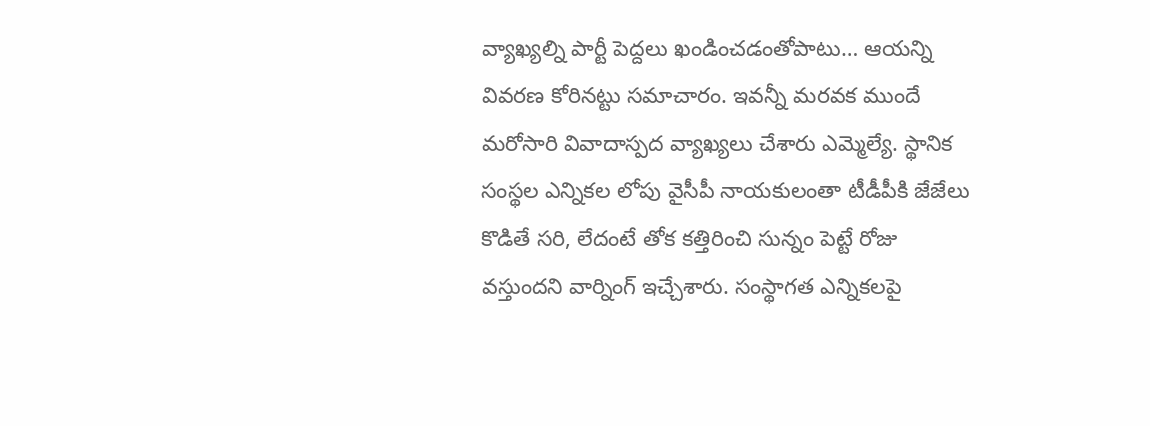వ్యాఖ్యల్ని పార్టీ పెద్దలు ఖండించడంతోపాటు… ఆయన్ని వివరణ కోరినట్టు సమాచారం. ఇవన్నీ మరవక ముందే మరోసారి వివాదాస్పద వ్యాఖ్యలు చేశారు ఎమ్మెల్యే. స్థానిక సంస్థల ఎన్నికల లోపు వైసీపీ నాయకులంతా టీడీపీకి జేజేలు కొడితే సరి, లేదంటే తోక కత్తిరించి సున్నం పెట్టే రోజు వస్తుందని వార్నింగ్ ఇచ్చేశారు. సంస్థాగత ఎన్నికలపై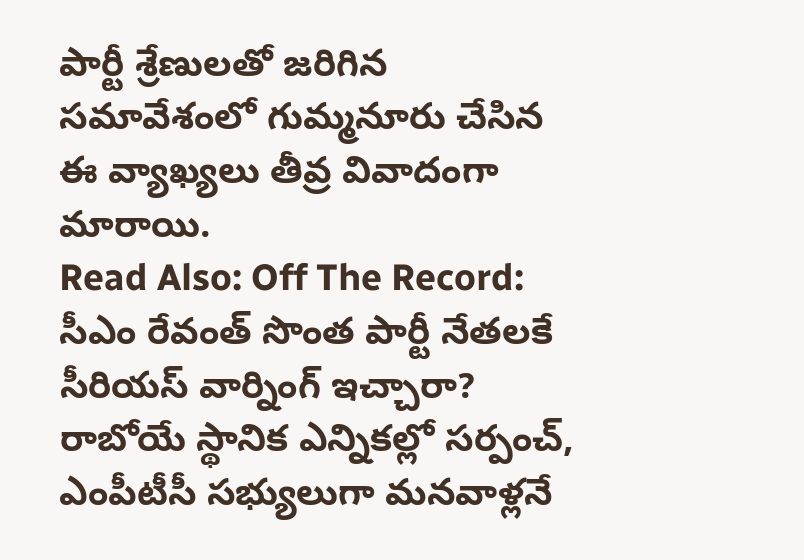పార్టీ శ్రేణులతో జరిగిన సమావేశంలో గుమ్మనూరు చేసిన ఈ వ్యాఖ్యలు తీవ్ర వివాదంగా మారాయి.
Read Also: Off The Record: సీఎం రేవంత్ సొంత పార్టీ నేతలకే సీరియస్ వార్నింగ్ ఇచ్చారా?
రాబోయే స్థానిక ఎన్నికల్లో సర్పంచ్, ఎంపీటీసీ సభ్యులుగా మనవాళ్లనే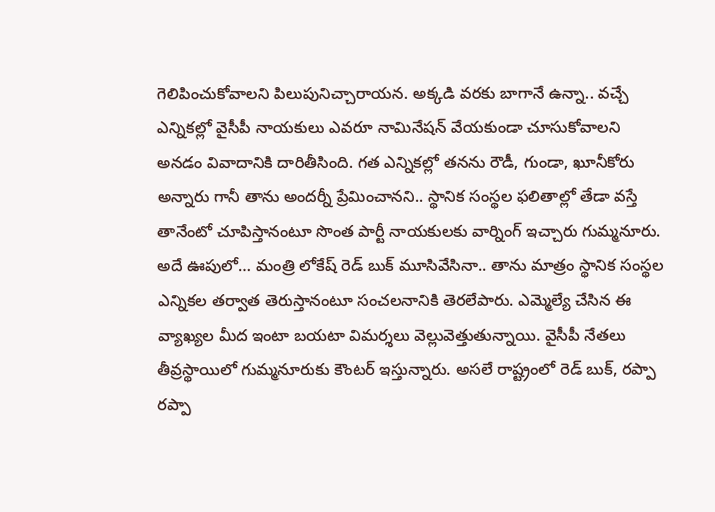గెలిపించుకోవాలని పిలుపునిచ్చారాయన. అక్కడి వరకు బాగానే ఉన్నా.. వచ్చే ఎన్నికల్లో వైసీపీ నాయకులు ఎవరూ నామినేషన్ వేయకుండా చూసుకోవాలని అనడం వివాదానికి దారితీసింది. గత ఎన్నికల్లో తనను రౌడీ, గుండా, ఖూనీకోరు అన్నారు గానీ తాను అందర్నీ ప్రేమించానని.. స్థానిక సంస్థల ఫలితాల్లో తేడా వస్తే తానేంటో చూపిస్తానంటూ సొంత పార్టీ నాయకులకు వార్నింగ్ ఇచ్చారు గుమ్మనూరు. అదే ఊపులో… మంత్రి లోకేష్ రెడ్ బుక్ మూసివేసినా.. తాను మాత్రం స్థానిక సంస్థల ఎన్నికల తర్వాత తెరుస్తానంటూ సంచలనానికి తెరలేపారు. ఎమ్మెల్యే చేసిన ఈ వ్యాఖ్యల మీద ఇంటా బయటా విమర్శలు వెల్లువెత్తుతున్నాయి. వైసీపీ నేతలు తీవ్రస్థాయిలో గుమ్మనూరుకు కౌంటర్ ఇస్తున్నారు. అసలే రాష్ట్రంలో రెడ్ బుక్, రప్పా రప్పా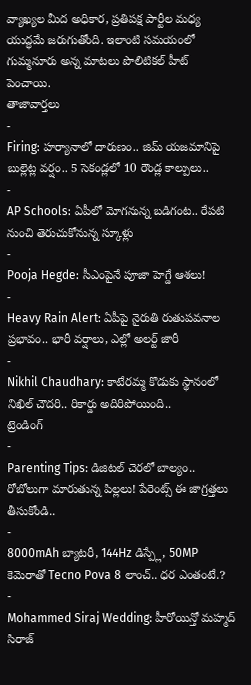వ్యాఖ్యల మీద అధికార, ప్రతిపక్ష పార్టీల మధ్య యుద్ధమే జరుగుతోంది. ఇలాంటి సమయంలో గుమ్మనూరు అన్న మాటలు పొలిటికల్ హీట్ పెంచాయి.
తాజావార్తలు
-
Firing: హర్యానాలో దారుణం.. జిమ్ యజమానిపై బుల్లెట్ల వర్షం.. 5 సెకండ్లలో 10 రౌండ్ల కాల్పులు..
-
AP Schools: ఏపీలో మోగనున్న బడిగంట.. రేపటి నుంచి తెరుచుకోనున్న స్కూళ్లు
-
Pooja Hegde: సీఎంపైనే పూజా హెగ్డే ఆశలు!
-
Heavy Rain Alert: ఏపీపై నైరుతి రుతుపవనాల ప్రభావం.. భారీ వర్షాలు, ఎల్లో అలర్ట్ జారీ
-
Nikhil Chaudhary: కాటేరమ్మ కొడుకు స్థానంలో నిఖిల్ చౌదరి.. రికార్డు అదిరిపోయింది..
ట్రెండింగ్
-
Parenting Tips: డిజిటల్ చెరలో బాల్యం.. రోబోలుగా మారుతున్న పిల్లలు! పేరెంట్స్ ఈ జాగ్రత్తలు తీసుకోండి..
-
8000mAh బ్యాటరీ, 144Hz డిస్ప్లే, 50MP కెమెరాతో Tecno Pova 8 లాంచ్.. ధర ఎంతంటే.?
-
Mohammed Siraj Wedding: హీరోయిన్తో మహ్మద్ సిరాజ్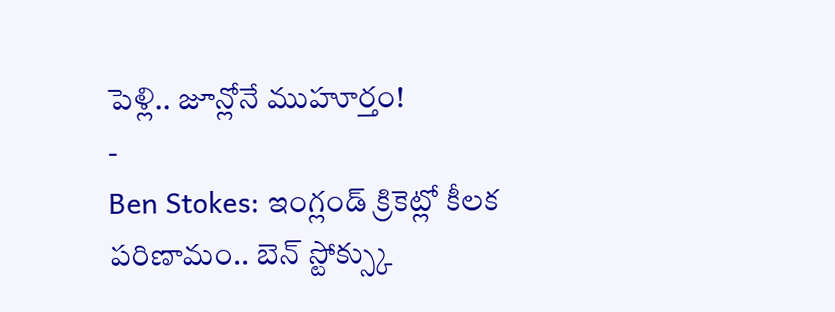పెళ్లి.. జూన్లోనే ముహూర్తం!
-
Ben Stokes: ఇంగ్లండ్ క్రికెట్లో కీలక పరిణామం.. బెన్ స్టోక్స్కు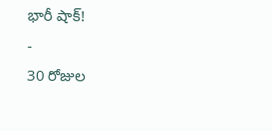భారీ షాక్!
-
30 రోజుల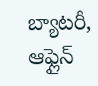బ్యాటరీ, ఆఫ్లైన్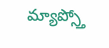మ్యాప్స్తో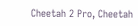Cheetah 2 Pro, Cheetah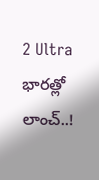2 Ultra భారత్లో లాంచ్..!